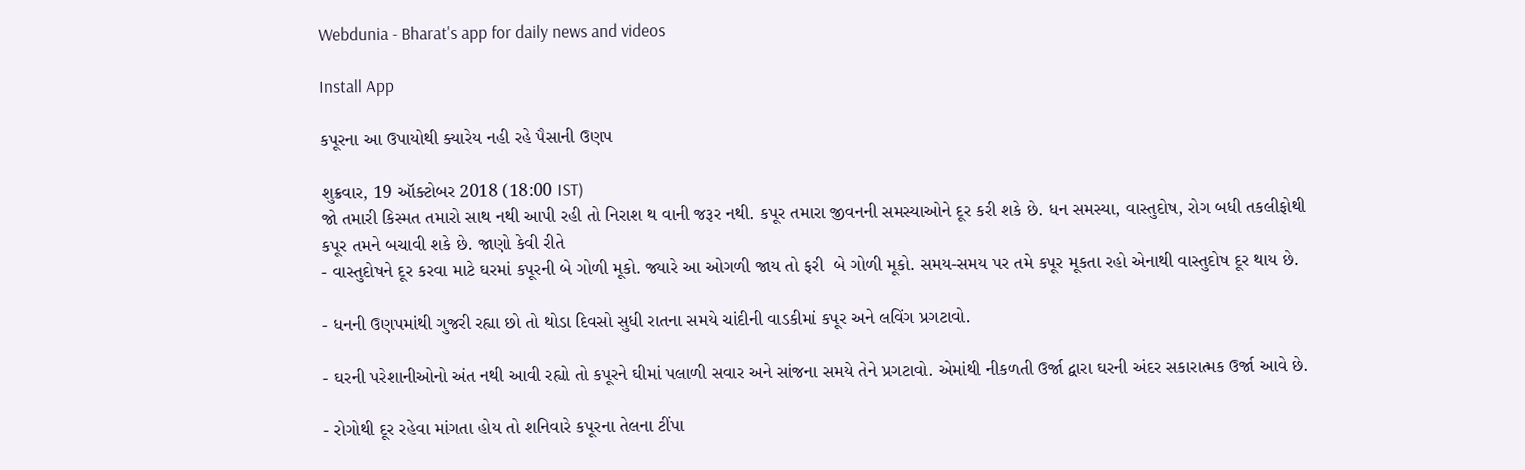Webdunia - Bharat's app for daily news and videos

Install App

કપૂરના આ ઉપાયોથી ક્યારેય નહી રહે પૈસાની ઉણપ

શુક્રવાર, 19 ઑક્ટોબર 2018 (18:00 IST)
જો તમારી કિસ્મત તમારો સાથ નથી આપી રહી તો નિરાશ થ વાની જરૂર નથી. કપૂર તમારા જીવનની સમસ્યાઓને દૂર કરી શકે છે. ધન સમસ્યા, વાસ્તુદોષ, રોગ બધી તકલીફોથી કપૂર તમને બચાવી શકે છે. જાણો કેવી રીતે
- વાસ્તુદોષને દૂર કરવા માટે ઘરમાં કપૂરની બે ગોળી મૂકો. જ્યારે આ ઓગળી જાય તો ફરી  બે ગોળી મૂકો. સમય-સમય પર તમે કપૂર મૂકતા રહો એનાથી વાસ્તુદોષ દૂર થાય છે.

- ધનની ઉણપમાંથી ગુજરી રહ્યા છો તો થોડા દિવસો સુધી રાતના સમયે ચાંદીની વાડકીમાં કપૂર અને લવિંગ પ્રગટાવો.

- ઘરની પરેશાનીઓનો અંત નથી આવી રહ્યો તો કપૂરને ઘીમાં પલાળી સવાર અને સાંજના સમયે તેને પ્રગટાવો. એમાંથી નીકળતી ઉર્જા દ્વારા ઘરની અંદર સકારાત્મક ઉર્જા આવે છે.

- રોગોથી દૂર રહેવા માંગતા હોય તો શનિવારે કપૂરના તેલના ટીંપા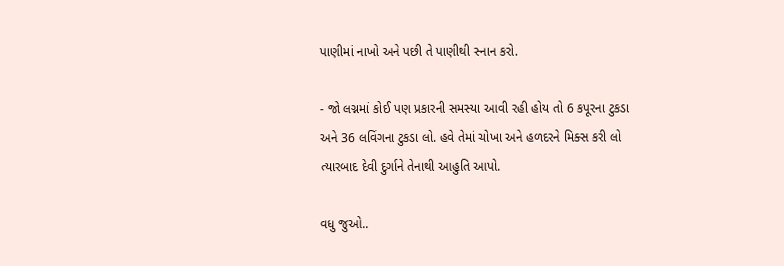પાણીમાં નાખો અને પછી તે પાણીથી સ્નાન કરો.

- જો લગ્નમાં કોઈ પણ પ્રકારની સમસ્યા આવી રહી હોય તો 6 કપૂરના ટુકડા અને 36 લવિંગના ટુકડા લો. હવે તેમાં ચોખા અને હળદરને મિક્સ કરી લો ત્યારબાદ દેવી દુર્ગાને તેનાથી આહુતિ આપો.

વધુ જુઓ..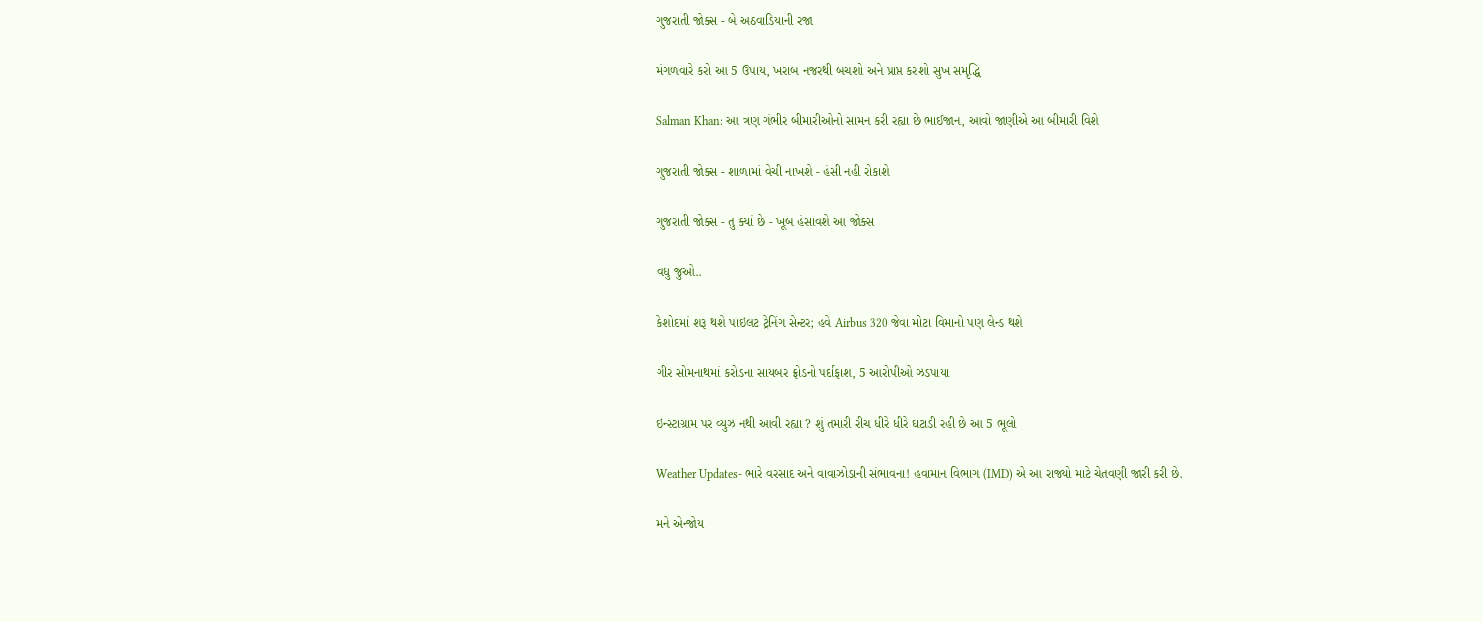ગુજરાતી જોક્સ - બે અઠવાડિયાની રજા

મંગળવારે કરો આ 5 ઉપાય, ખરાબ નજરથી બચશો અને પ્રાપ્ત કરશો સુખ સમૃદ્ધિ

Salman Khan: આ ત્રણ ગંભીર બીમારીઓનો સામન કરી રહ્યા છે ભાઈજાન, આવો જાણીએ આ બીમારી વિશે

ગુજરાતી જોક્સ - શાળામાં વેચી નાખશે - હંસી નહી રોકાશે

ગુજરાતી જોક્સ - તુ ક્યાં છે - ખૂબ હંસાવશે આ જોક્સ

વધુ જુઓ..

કેશોદમાં શરૂ થશે પાઇલટ ટ્રેનિંગ સેન્ટર; હવે Airbus 320 જેવા મોટા વિમાનો પણ લેન્ડ થશે

ગીર સોમનાથમાં કરોડના સાયબર ફ્રોડનો પર્દાફાશ, 5 આરોપીઓ ઝડપાયા

ઇન્સ્ટાગ્રામ પર વ્યુઝ નથી આવી રહ્યા ? શું તમારી રીચ ધીરે ધીરે ઘટાડી રહી છે આ 5 ભૂલો

Weather Updates- ભારે વરસાદ અને વાવાઝોડાની સંભાવના! હવામાન વિભાગ (IMD) એ આ રાજ્યો માટે ચેતવણી જારી કરી છે.

મને એન્જોય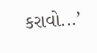કરાવો...’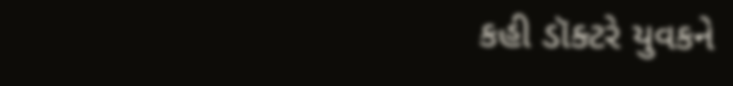કહી ડૉક્ટરે યુવકને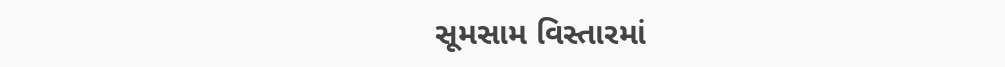સૂમસામ વિસ્તારમાં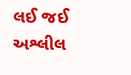લઈ જઈ અશ્લીલ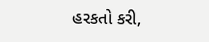હરકતો કરી,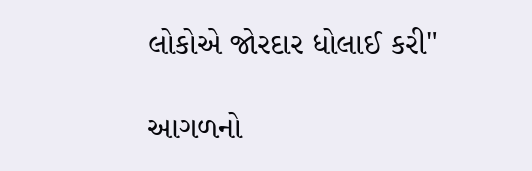લોકોએ જોરદાર ધોલાઈ કરી"

આગળનો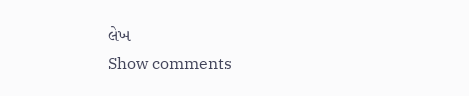લેખ
Show comments